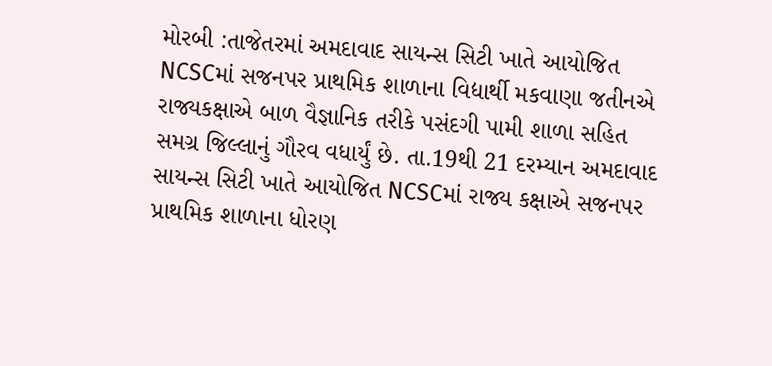મોરબી :તાજેતરમાં અમદાવાદ સાયન્સ સિટી ખાતે આયોજિત NCSCમાં સજનપર પ્રાથમિક શાળાના વિદ્યાર્થી મકવાણા જતીનએ રાજ્યકક્ષાએ બાળ વૈજ્ઞાનિક તરીકે પસંદગી પામી શાળા સહિત સમગ્ર જિલ્લાનું ગૌરવ વધાર્યું છે. તા.19થી 21 દરમ્યાન અમદાવાદ સાયન્સ સિટી ખાતે આયોજિત NCSCમાં રાજ્ય કક્ષાએ સજનપર પ્રાથમિક શાળાના ધોરણ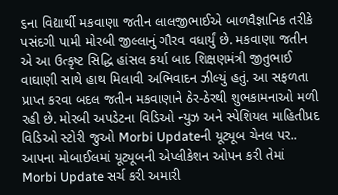૬ના વિદ્યાર્થી મકવાણા જતીન લાલજીભાઈએ બાળવૈજ્ઞાનિક તરીકે પસંદગી પામી મોરબી જીલ્લાનું ગૌરવ વધાર્યું છે. મકવાણા જતીન એ આ ઉત્કૃષ્ટ સિદ્ધિ હાંસલ કર્યા બાદ શિક્ષણમંત્રી જીતુભાઈ વાઘાણી સાથે હાથ મિલાવી અભિવાદન ઝીલ્યું હતું. આ સફળતા પ્રાપ્ત કરવા બદલ જતીન મકવાણાને ઠેર-ઠેરથી શુભકામનાઓ મળી રહી છે. મોરબી અપડેટના વિડિઓ ન્યુઝ અને સ્પેશિયલ માહિતીપ્રદ વિડિઓ સ્ટોરી જુઓ Morbi Updateની યૂટ્યૂબ ચેનલ પર.. આપના મોબાઈલમાં યૂટ્યૂબની એપ્લીકેશન ઓપન કરી તેમાં Morbi Update સર્ચ કરી અમારી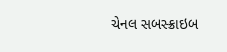ચેનલ સબસ્ક્રાઇબ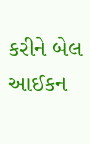કરીને બેલ આઈકન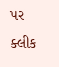પર ક્લીક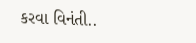કરવા વિનંતી..